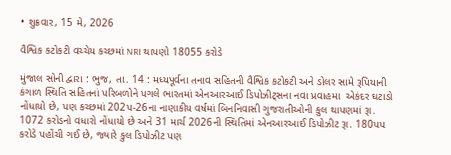• શુક્રવાર, 15 મે, 2026

વૈશ્વિક કટોકટી વચ્ચેય કચ્છમાં NRI થાપણો 18055 કરોડે

મુંજાલ સોની દ્વારા : ભુજ, તા. 14 : મધ્યપૂર્વના તનાવ સહિતની વૈશ્વિક કટોકટી અને ડોલર સામે રૂપિયાની કંગાળ સ્થિતિ સહિતનાં પરિબળોને પગલે ભારતમાં એનઆરઆઈ ડિપોઝીટ્સના નવા પ્રવાહમા  એકંદર ઘટાડો નોંધાયો છે, પણ કચ્છમાં 202પ-26ના નાણાકીય વર્ષમાં બિનનિવાસી ગુજરાતીઓની કુલ થાપણમાં રૂા. 1072 કરોડનો વધારો નોંધાયો છે અને 31 માર્ચ 2026ની સ્થિતિમાં એનઆરઆઈ ડિપોઝીટ રૂા. 180પપ કરોડે પહોંચી ગઈ છે, જ્યારે કુલ ડિપોઝીટ પણ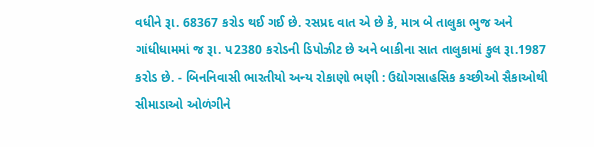વધીને રૂા. 68367 કરોડ થઈ ગઈ છે. રસપ્રદ વાત એ છે કે, માત્ર બે તાલુકા ભુજ અને ગાંધીધામમાં જ રૂા. પ2380 કરોડની ડિપોઝીટ છે અને બાકીના સાત તાલુકામાં કુલ રૂા.1987 કરોડ છે. - બિનનિવાસી ભારતીયો અન્ય રોકાણો ભણી : ઉદ્યોગસાહસિક કચ્છીઓ સૈકાઓથી સીમાડાઓ ઓળંગીને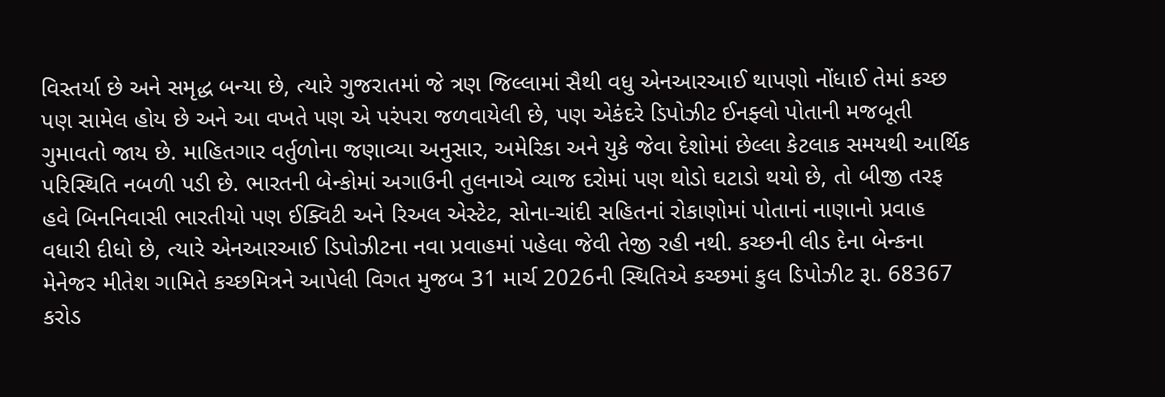વિસ્તર્યા છે અને સમૃદ્ધ બન્યા છે, ત્યારે ગુજરાતમાં જે ત્રણ જિલ્લામાં સૈથી વધુ એનઆરઆઈ થાપણો નોંધાઈ તેમાં કચ્છ પણ સામેલ હોય છે અને આ વખતે પણ એ પરંપરા જળવાયેલી છે, પણ એકંદરે ડિપોઝીટ ઈનફ્લો પોતાની મજબૂતી ગુમાવતો જાય છે. માહિતગાર વર્તુળોના જણાવ્યા અનુસાર, અમેરિકા અને યુકે જેવા દેશોમાં છેલ્લા કેટલાક સમયથી આર્થિક પરિસ્થિતિ નબળી પડી છે. ભારતની બેન્કોમાં અગાઉની તુલનાએ વ્યાજ દરોમાં પણ થોડો ઘટાડો થયો છે, તો બીજી તરફ હવે બિનનિવાસી ભારતીયો પણ ઈક્વિટી અને રિઅલ એસ્ટેટ, સોના-ચાંદી સહિતનાં રોકાણોમાં પોતાનાં નાણાનો પ્રવાહ વધારી દીધો છે, ત્યારે એનઆરઆઈ ડિપોઝીટના નવા પ્રવાહમાં પહેલા જેવી તેજી રહી નથી. કચ્છની લીડ દેના બેન્કના મેનેજર મીતેશ ગામિતે કચ્છમિત્રને આપેલી વિગત મુજબ 31 માર્ચ 2026ની સ્થિતિએ કચ્છમાં કુલ ડિપોઝીટ રૂા. 68367 કરોડ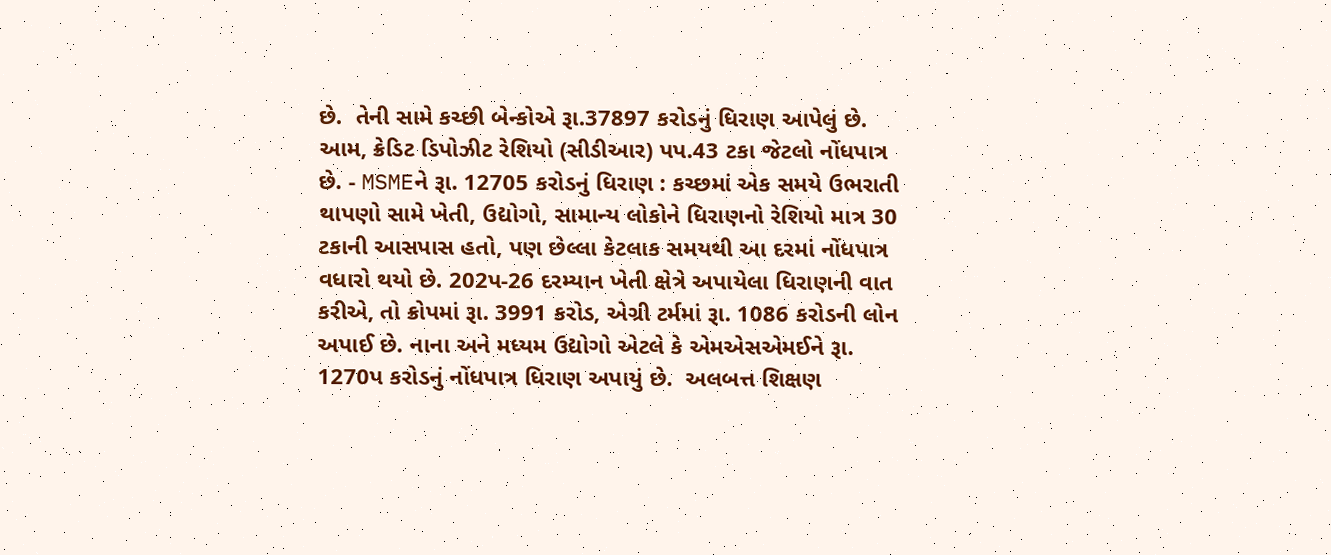છે.  તેની સામે કચ્છી બેન્કોએ રૂા.37897 કરોડનું ધિરાણ આપેલું છે. આમ, ક્રેડિટ ડિપોઝીટ રેશિયો (સીડીઆર) પપ.43 ટકા જેટલો નોંધપાત્ર છે. - MSMEને રૂા. 12705 કરોડનું ધિરાણ : કચ્છમાં એક સમયે ઉભરાતી થાપણો સામે ખેતી, ઉદ્યોગો, સામાન્ય લોકોને ધિરાણનો રેશિયો માત્ર 30 ટકાની આસપાસ હતો, પણ છેલ્લા કેટલાક સમયથી આ દરમાં નોંધપાત્ર વધારો થયો છે. 202પ-26 દરમ્યાન ખેતી ક્ષેત્રે અપાયેલા ધિરાણની વાત કરીએ, તો ક્રોપમાં રૂા. 3991 કરોડ, એગ્રી ટર્મમાં રૂા. 1086 કરોડની લોન અપાઈ છે. નાના અને મધ્યમ ઉદ્યોગો એટલે કે એમએસએમઈને રૂા. 1270પ કરોડનું નોંધપાત્ર ધિરાણ અપાયું છે.  અલબત્ત શિક્ષણ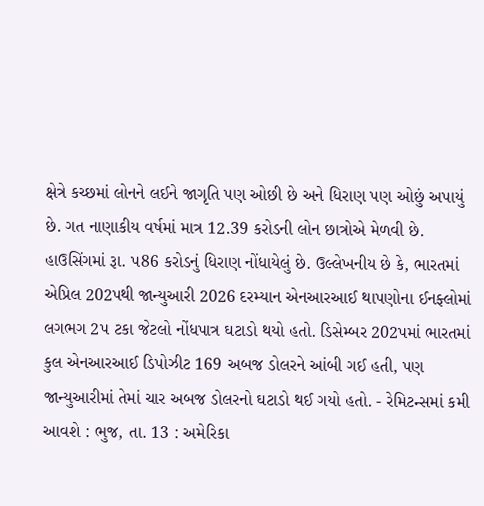ક્ષેત્રે કચ્છમાં લોનને લઈને જાગૃતિ પણ ઓછી છે અને ધિરાણ પણ ઓછું અપાયું છે. ગત નાણાકીય વર્ષમાં માત્ર 12.39 કરોડની લોન છાત્રોએ મેળવી છે. હાઉસિંગમાં રૂા. પ86 કરોડનું ધિરાણ નોંધાયેલું છે. ઉલ્લેખનીય છે કે, ભારતમાં એપ્રિલ 202પથી જાન્યુઆરી 2026 દરમ્યાન એનઆરઆઈ થાપણોના ઈનફ્લોમાં લગભગ 2પ ટકા જેટલો નોંધપાત્ર ઘટાડો થયો હતો. ડિસેમ્બર 202પમાં ભારતમાં કુલ એનઆરઆઈ ડિપોઝીટ 169 અબજ ડોલરને આંબી ગઈ હતી, પણ જાન્યુઆરીમાં તેમાં ચાર અબજ ડોલરનો ઘટાડો થઈ ગયો હતો. - રેમિટન્સમાં કમી આવશે : ભુજ, તા. 13 : અમેરિકા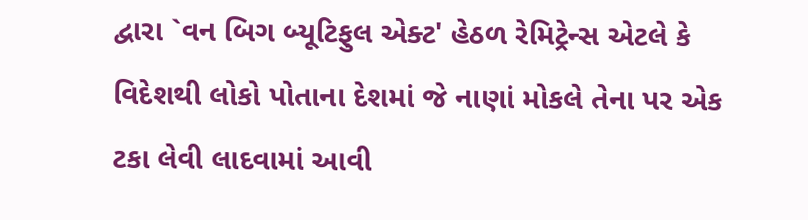દ્વારા `વન બિગ બ્યૂટિફુલ એક્ટ' હેઠળ રેમિટ્રેન્સ એટલે કે વિદેશથી લોકો પોતાના દેશમાં જે નાણાં મોકલે તેના પર એક ટકા લેવી લાદવામાં આવી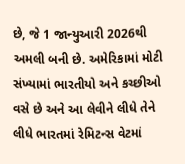છે, જે 1 જાન્યુઆરી 2026થી અમલી બની છે. અમેરિકામાં મોટી સંખ્યામાં ભારતીયો અને કચ્છીઓ વસે છે અને આ લેવીને લીધે તેને લીધે ભારતમાં રેમિટન્સ વેટમાં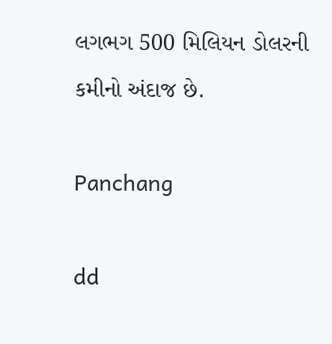લગભગ 500 મિલિયન ડોલરની કમીનો અંદાજ છે.

Panchang

dd